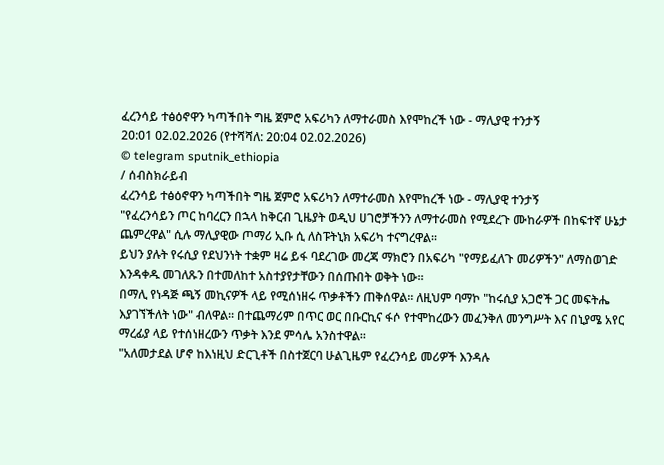ፈረንሳይ ተፅዕኖዋን ካጣችበት ግዜ ጀምሮ አፍሪካን ለማተራመስ እየሞከረች ነው - ማሊያዊ ተንታኝ
20:01 02.02.2026 (የተሻሻለ: 20:04 02.02.2026)
© telegram sputnik_ethiopia
/ ሰብስክራይብ
ፈረንሳይ ተፅዕኖዋን ካጣችበት ግዜ ጀምሮ አፍሪካን ለማተራመስ እየሞከረች ነው - ማሊያዊ ተንታኝ
"የፈረንሳይን ጦር ከባረርን በኋላ ከቅርብ ጊዜያት ወዲህ ሀገሮቻችንን ለማተራመስ የሚደረጉ ሙከራዎች በከፍተኛ ሁኔታ ጨምረዋል" ሲሉ ማሊያዊው ጦማሪ ኢቡ ሲ ለስፑትኒክ አፍሪካ ተናግረዋል፡፡
ይህን ያሉት የሩሲያ የደህንነት ተቋም ዛሬ ይፋ ባደረገው መረጃ ማክሮን በአፍሪካ "የማይፈለጉ መሪዎችን" ለማስወገድ እንዳቀዱ መገለጹን በተመለከተ አስተያየታቸውን በሰጡበት ወቅት ነው።
በማሊ የነዳጅ ጫኝ መኪናዎች ላይ የሚሰነዘሩ ጥቃቶችን ጠቅሰዋል፡፡ ለዚህም ባማኮ "ከሩሲያ አጋሮች ጋር መፍትሔ እያገኘችለት ነው" ብለዋል። በተጨማሪም በጥር ወር በቡርኪና ፋሶ የተሞከረውን መፈንቅለ መንግሥት እና በኒያሜ አየር ማረፊያ ላይ የተሰነዘረውን ጥቃት እንደ ምሳሌ አንስተዋል።
"አለመታደል ሆኖ ከእነዚህ ድርጊቶች በስተጀርባ ሁልጊዜም የፈረንሳይ መሪዎች እንዳሉ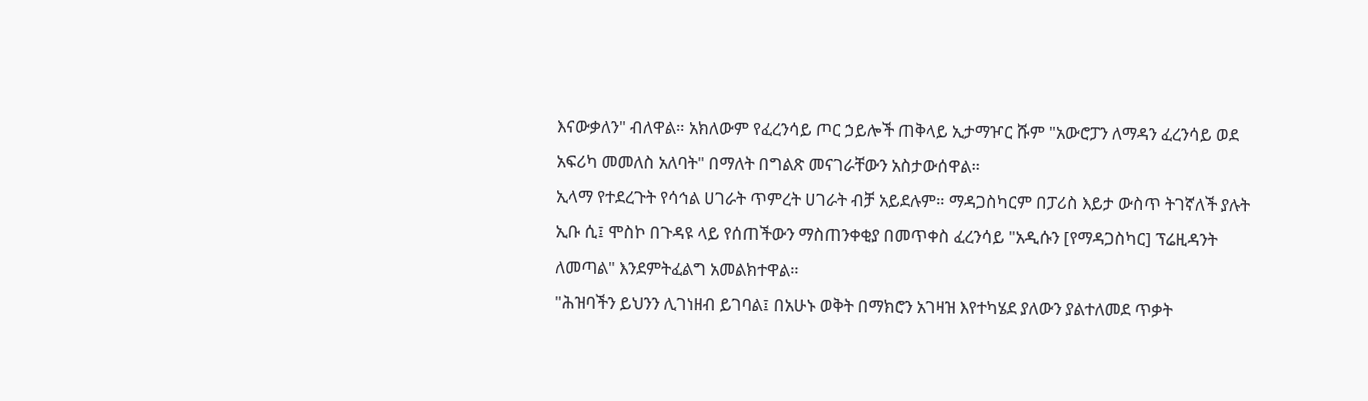እናውቃለን" ብለዋል። አክለውም የፈረንሳይ ጦር ኃይሎች ጠቅላይ ኢታማዦር ሹም "አውሮፓን ለማዳን ፈረንሳይ ወደ አፍሪካ መመለስ አለባት" በማለት በግልጽ መናገራቸውን አስታውሰዋል።
ኢላማ የተደረጉት የሳኅል ሀገራት ጥምረት ሀገራት ብቻ አይደሉም። ማዳጋስካርም በፓሪስ እይታ ውስጥ ትገኛለች ያሉት ኢቡ ሲ፤ ሞስኮ በጉዳዩ ላይ የሰጠችውን ማስጠንቀቂያ በመጥቀስ ፈረንሳይ "አዲሱን [የማዳጋስካር] ፕሬዚዳንት ለመጣል" እንደምትፈልግ አመልክተዋል።
"ሕዝባችን ይህንን ሊገነዘብ ይገባል፤ በአሁኑ ወቅት በማክሮን አገዛዝ እየተካሄደ ያለውን ያልተለመደ ጥቃት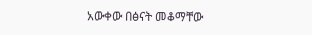አውቀው በፅናት መቆማቸው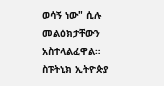ወሳኝ ነው" ሲሉ መልዕክታቸውን አስተላልፈዋል።
ስፑትኒክ ኢትዮጵያ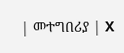| መተግበሪያ | X